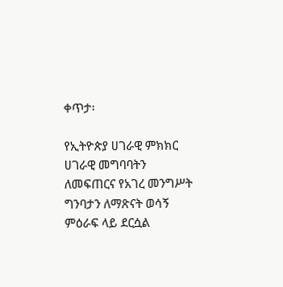ቀጥታ፡

የኢትዮጵያ ሀገራዊ ምክክር ሀገራዊ መግባባትን ለመፍጠርና የአገረ መንግሥት ግንባታን ለማጽናት ወሳኝ ምዕራፍ ላይ ደርሷል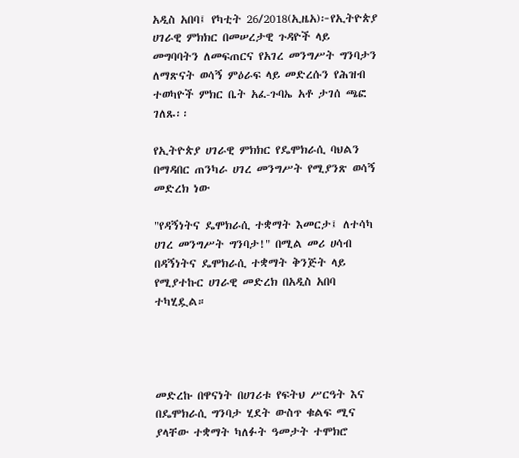አዲስ አበባ፤ የካቲት 26/2018(ኢዜአ)፦የኢትዮጵያ ሀገራዊ ምክክር በመሠረታዊ ጉዳዮች ላይ መግባባትን ለመፍጠርና የአገረ መንግሥት ግንባታን ለማጽናት ወሳኝ ምዕራፍ ላይ መድረሱን የሕዝብ ተወካዮች ምክር ቤት አፈ-ጉባኤ አቶ ታገሰ ጫፎ ገለጹ፡፡

የኢትዮጵያ ሀገራዊ ምክክር የዴሞክራሲ ባህልን በማዳበር ጠንካራ ሀገረ መንግሥት የሚያንጽ ወሳኝ መድረክ ነው

"የዳኝነትና ዴሞክራሲ ተቋማት እመርታ፤ ለተሳካ ሀገረ መንግሥት ግንባታ!" በሚል መሪ ሀሳብ በዳኝነትና ዴሞክራሲ ተቋማት ቅንጅት ላይ የሚያተኩር ሀገራዊ መድረክ በአዲስ አበባ ተካሂዷል።




መድረኩ በዋናነት በሀገሪቱ የፍትህ ሥርዓት እና በዴሞክራሲ ግንባታ ሂደት ውስጥ ቁልፍ ሚና ያላቸው ተቋማት ካለፉት ዓመታት ተሞክሮ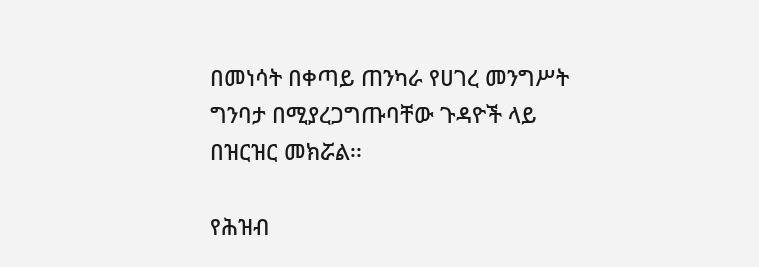በመነሳት በቀጣይ ጠንካራ የሀገረ መንግሥት ግንባታ በሚያረጋግጡባቸው ጉዳዮች ላይ በዝርዝር መክሯል፡፡

የሕዝብ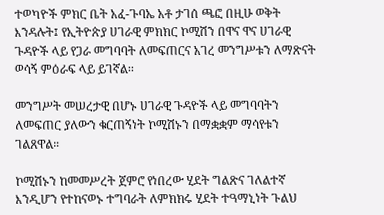ተወካዮች ምክር ቤት አፈ-ጉባኤ አቶ ታገሰ ጫፎ በዚሁ ወቅት እንዳሉት፤ የኢትዮጵያ ሀገራዊ ምክክር ኮሚሽን በዋና ዋና ሀገራዊ ጉዳዮች ላይ የጋራ መግባባት ለመፍጠርና አገረ መንግሥቱን ለማጽናት ወሳኝ ምዕራፍ ላይ ይገኛል፡፡

መንግሥት መሠረታዊ በሆኑ ሀገራዊ ጉዳዮች ላይ መግባባትን ለመፍጠር ያለውን ቁርጠኝነት ኮሚሽኑን በማቋቋም ማሳየቱን ገልጸዋል።

ኮሚሽኑን ከመመሥረት ጀምሮ የነበረው ሂደት ግልጽና ገለልተኛ እንዲሆን የተከናወኑ ተግባራት ለምክክሩ ሂደት ተዓማኒነት ጉልህ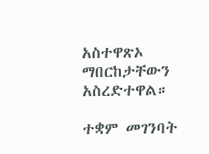አስተዋጽኦ ማበርከታቸውን አስረድተዋል።

ተቋም መገንባት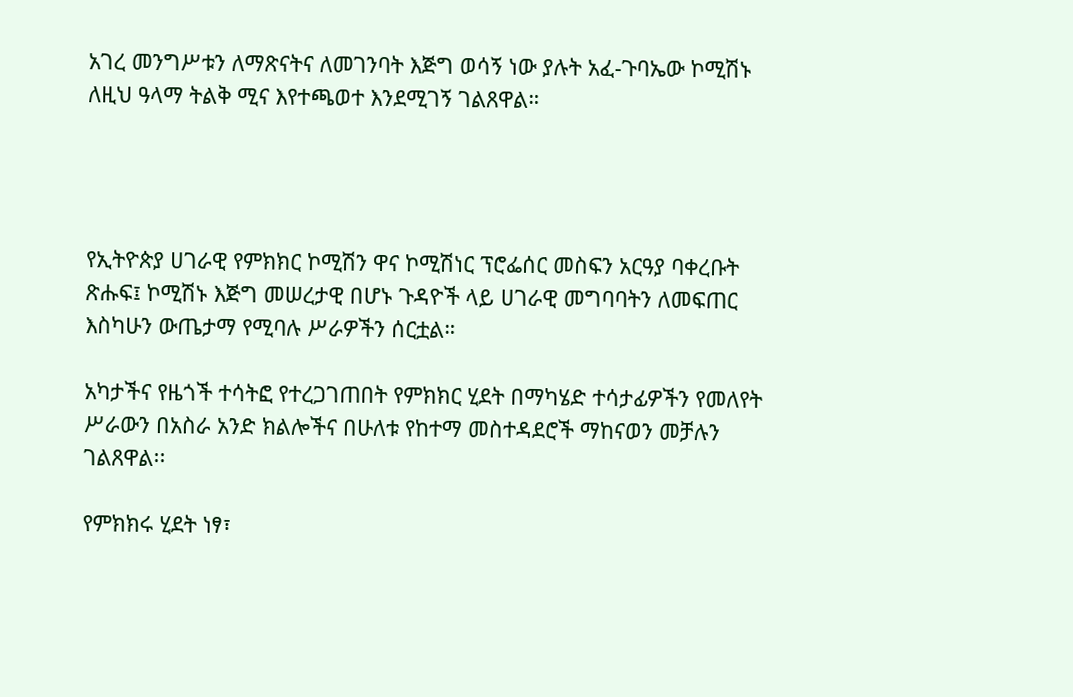አገረ መንግሥቱን ለማጽናትና ለመገንባት እጅግ ወሳኝ ነው ያሉት አፈ-ጉባኤው ኮሚሽኑ ለዚህ ዓላማ ትልቅ ሚና እየተጫወተ እንደሚገኝ ገልጸዋል።




የኢትዮጵያ ሀገራዊ የምክክር ኮሚሽን ዋና ኮሚሽነር ፕሮፌሰር መስፍን አርዓያ ባቀረቡት ጽሑፍ፤ ኮሚሽኑ እጅግ መሠረታዊ በሆኑ ጉዳዮች ላይ ሀገራዊ መግባባትን ለመፍጠር እስካሁን ውጤታማ የሚባሉ ሥራዎችን ሰርቷል።

አካታችና የዜጎች ተሳትፎ የተረጋገጠበት የምክክር ሂደት በማካሄድ ተሳታፊዎችን የመለየት ሥራውን በአስራ አንድ ክልሎችና በሁለቱ የከተማ መስተዳደሮች ማከናወን መቻሉን ገልጸዋል፡፡

የምክክሩ ሂደት ነፃ፣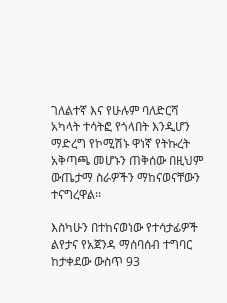ገለልተኛ እና የሁሉም ባለድርሻ አካላት ተሳትፎ የጎላበት እንዲሆን ማድረግ የኮሚሽኑ ዋነኛ የትኩረት አቅጣጫ መሆኑን ጠቅሰው በዚህም ውጤታማ ስራዎችን ማከናወናቸውን ተናግረዋል፡፡

እስካሁን በተከናወነው የተሳታፊዎች ልየታና የአጀንዳ ማሰባሰብ ተግባር ከታቀደው ውስጥ 93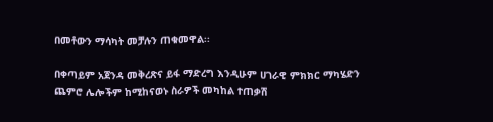በመቶውን ማሳካት መቻሉን ጠቁመዋል፡፡

በቀጣይም አጀንዳ መቅረጽና ይፋ ማድረግ እንዲሁም ሀገራዊ ምክክር ማካሄድን ጨምሮ ሌሎችም ከሚከናወኑ ስራዎች መካከል ተጠቃሽ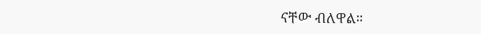ናቸው ብለዋል።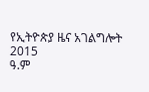የኢትዮጵያ ዜና አገልግሎት
2015
ዓ.ም